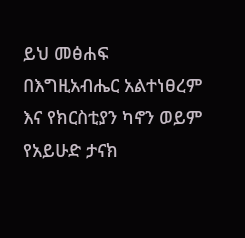ይህ መፅሐፍ በእግዚአብሔር አልተነፀረም እና የክርስቲያን ካኖን ወይም የአይሁድ ታናክ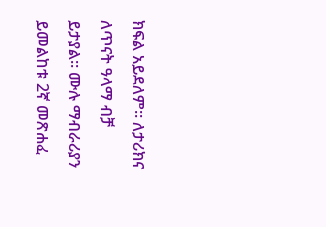ክፍል አይደለም። ለታሪክና ለጥናት ዓላማ ብቻ ይታያል። ሙሉ ማብራሪያን ይመልከቱ 2ኛ መጽሐፈ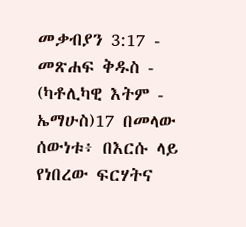መቃብያን 3:17 - መጽሐፍ ቅዱስ - (ካቶሊካዊ እትም - ኤማሁስ)17 በመላው ሰውነቱ፥ በእርሱ ላይ የነበረው ፍርሃትና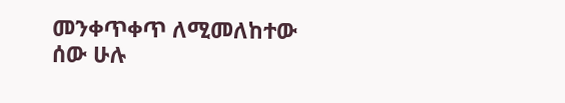መንቀጥቀጥ ለሚመለከተው ሰው ሁሉ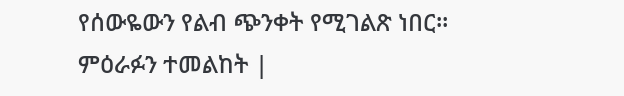የሰውዬውን የልብ ጭንቀት የሚገልጽ ነበር። ምዕራፉን ተመልከት |